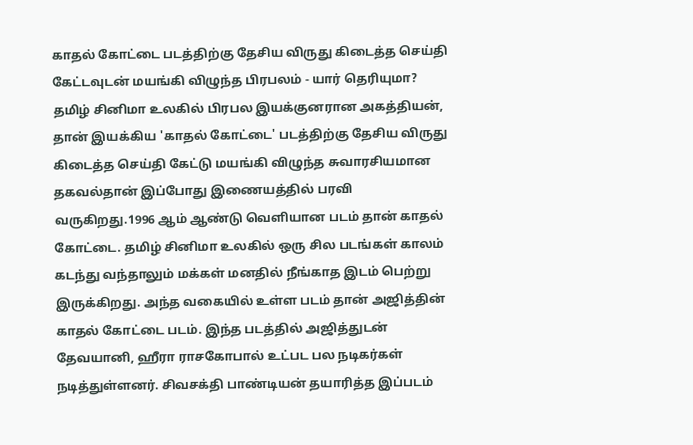காதல் கோட்டை படத்திற்கு தேசிய விருது கிடைத்த செய்தி கேட்டவுடன் மயங்கி விழுந்த பிரபலம் - யார் தெரியுமா?
தமிழ் சினிமா உலகில் பிரபல இயக்குனரான அகத்தியன், தான் இயக்கிய 'காதல் கோட்டை' படத்திற்கு தேசிய விருது கிடைத்த செய்தி கேட்டு மயங்கி விழுந்த சுவாரசியமான தகவல்தான் இப்போது இணையத்தில் பரவி வருகிறது.1996 ஆம் ஆண்டு வெளியான படம் தான் காதல் கோட்டை. தமிழ் சினிமா உலகில் ஒரு சில படங்கள் காலம் கடந்து வந்தாலும் மக்கள் மனதில் நீங்காத இடம் பெற்று இருக்கிறது. அந்த வகையில் உள்ள படம் தான் அஜித்தின் காதல் கோட்டை படம். இந்த படத்தில் அஜித்துடன் தேவயானி, ஹீரா ராசகோபால் உட்பட பல நடிகர்கள் நடித்துள்ளனர். சிவசக்தி பாண்டியன் தயாரித்த இப்படம்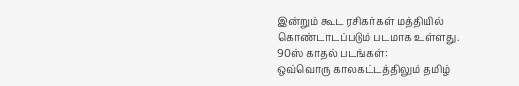இன்றும் கூட ரசிகர்கள் மத்தியில் கொண்டாடப்படும் படமாக உள்ளது.
90ஸ் காதல் படங்கள்:
ஒவ்வொரு காலகட்டத்திலும் தமிழ்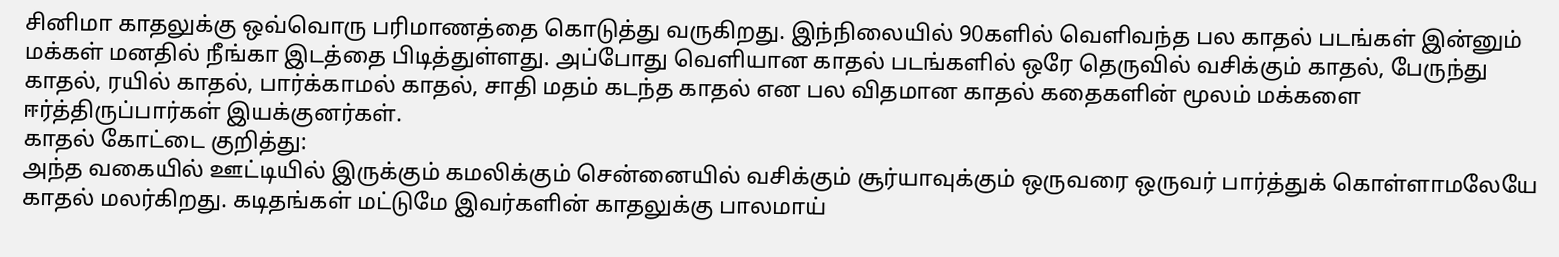சினிமா காதலுக்கு ஒவ்வொரு பரிமாணத்தை கொடுத்து வருகிறது. இந்நிலையில் 90களில் வெளிவந்த பல காதல் படங்கள் இன்னும் மக்கள் மனதில் நீங்கா இடத்தை பிடித்துள்ளது. அப்போது வெளியான காதல் படங்களில் ஒரே தெருவில் வசிக்கும் காதல், பேருந்து காதல், ரயில் காதல், பார்க்காமல் காதல், சாதி மதம் கடந்த காதல் என பல விதமான காதல் கதைகளின் மூலம் மக்களை ஈர்த்திருப்பார்கள் இயக்குனர்கள்.
காதல் கோட்டை குறித்து:
அந்த வகையில் ஊட்டியில் இருக்கும் கமலிக்கும் சென்னையில் வசிக்கும் சூர்யாவுக்கும் ஒருவரை ஒருவர் பார்த்துக் கொள்ளாமலேயே காதல் மலர்கிறது. கடிதங்கள் மட்டுமே இவர்களின் காதலுக்கு பாலமாய்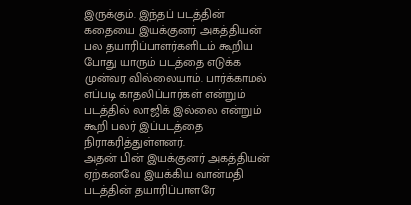இருக்கும். இந்தப் படத்தின் கதையை இயக்குனர் அகத்தியன் பல தயாரிப்பாளர்களிடம் கூறிய போது யாரும் படத்தை எடுக்க முன்வர வில்லையாம். பார்க்காமல் எப்படி காதலிப்பார்கள் என்றும் படத்தில் லாஜிக் இல்லை என்றும் கூறி பலர் இப்படத்தை நிராகரித்துள்ளனர்.
அதன் பின் இயக்குனர் அகத்தியன் ஏற்கனவே இயக்கிய வான்மதி படத்தின் தயாரிப்பாளரே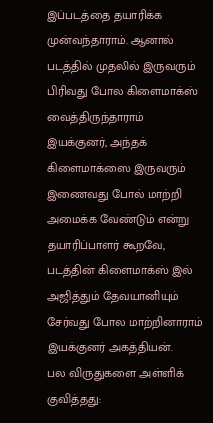இப்படத்தை தயாரிக்க முன்வந்தாராம். ஆனால் படத்தில் முதலில் இருவரும் பிரிவது போல கிளைமாக்ஸ் வைத்திருந்தாராம் இயக்குனர், அந்தக் கிளைமாக்ஸை இருவரும் இணைவது போல் மாற்றி அமைக்க வேண்டும் என்று தயாரிப்பாளர் கூறவே, படத்தின் கிளைமாக்ஸ் இல் அஜித்தும் தேவயானியும் சேர்வது போல மாற்றினாராம் இயக்குனர் அகத்தியன்.
பல விருதுகளை அள்ளிக் குவித்தது: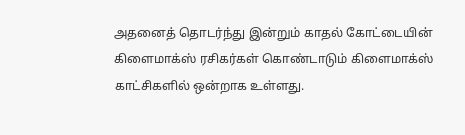அதனைத் தொடர்ந்து இன்றும் காதல் கோட்டையின் கிளைமாக்ஸ் ரசிகர்கள் கொண்டாடும் கிளைமாக்ஸ் காட்சிகளில் ஒன்றாக உள்ளது.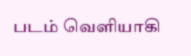படம் வெளியாகி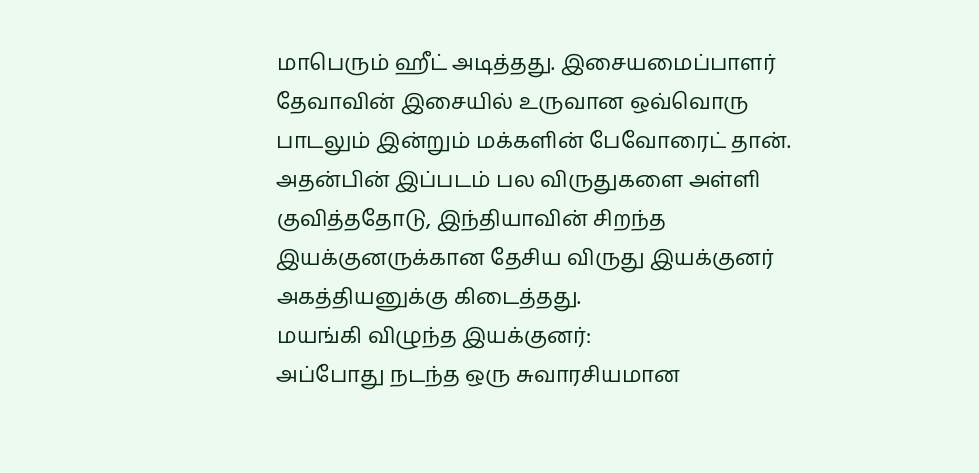மாபெரும் ஹீட் அடித்தது. இசையமைப்பாளர் தேவாவின் இசையில் உருவான ஒவ்வொரு பாடலும் இன்றும் மக்களின் பேவோரைட் தான். அதன்பின் இப்படம் பல விருதுகளை அள்ளி குவித்ததோடு, இந்தியாவின் சிறந்த இயக்குனருக்கான தேசிய விருது இயக்குனர் அகத்தியனுக்கு கிடைத்தது.
மயங்கி விழுந்த இயக்குனர்:
அப்போது நடந்த ஒரு சுவாரசியமான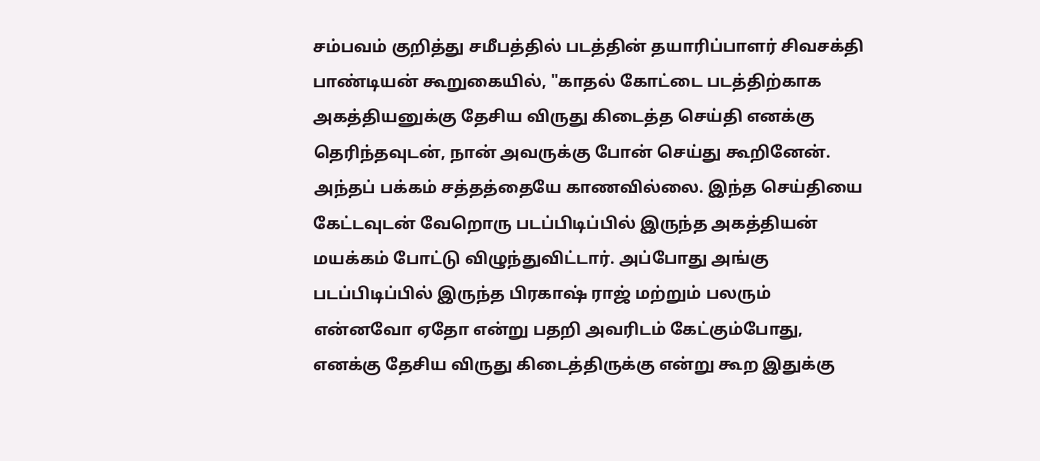சம்பவம் குறித்து சமீபத்தில் படத்தின் தயாரிப்பாளர் சிவசக்தி பாண்டியன் கூறுகையில், "காதல் கோட்டை படத்திற்காக அகத்தியனுக்கு தேசிய விருது கிடைத்த செய்தி எனக்கு தெரிந்தவுடன், நான் அவருக்கு போன் செய்து கூறினேன். அந்தப் பக்கம் சத்தத்தையே காணவில்லை. இந்த செய்தியை கேட்டவுடன் வேறொரு படப்பிடிப்பில் இருந்த அகத்தியன் மயக்கம் போட்டு விழுந்துவிட்டார். அப்போது அங்கு படப்பிடிப்பில் இருந்த பிரகாஷ் ராஜ் மற்றும் பலரும் என்னவோ ஏதோ என்று பதறி அவரிடம் கேட்கும்போது, எனக்கு தேசிய விருது கிடைத்திருக்கு என்று கூற இதுக்கு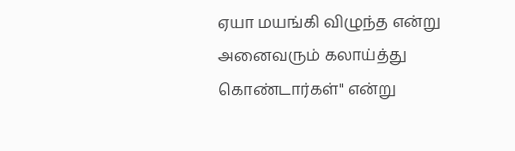ஏயா மயங்கி விழுந்த என்று அனைவரும் கலாய்த்து கொண்டார்கள்" என்று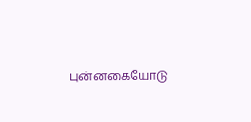புன்னகையோடு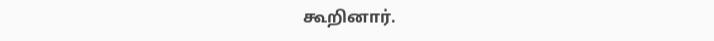கூறினார்.